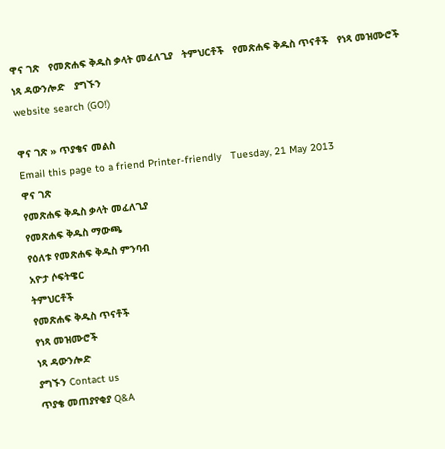ዋና ገጽ   የመጽሐፍ ቅዱስ ቃላት መፈለጊያ   ትምህርቶች   የመጽሐፍ ቅዱስ ጥናቶች   የነጻ መዝሙሮች   ነጻ ዳውንሎድ   ያግኙን
website search (GO!)

ዋና ገጽ » ጥያቄና መልስ
Email this page to a friend Printer-friendly   Tuesday, 21 May 2013
ዋና ገጽ
የመጽሐፍ ቅዱስ ቃላት መፈለጊያ
የመጽሐፍ ቅዱስ ማውጫ
የዕለቱ የመጽሐፍ ቅዱስ ምንባብ
አዮታ ሶፍትዌር
ትምህርቶች
የመጽሐፍ ቅዱስ ጥናቶች
የነጻ መዝሙሮች
ነጻ ዳውንሎድ
ያግኙን Contact us
ጥያቄ መጠያየቂያ Q&A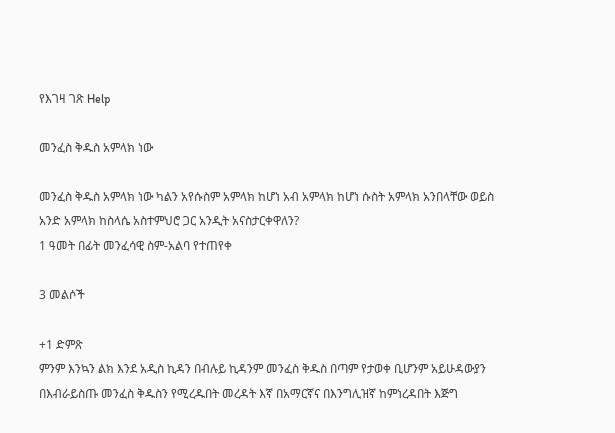የእገዛ ገጽ Help

መንፈስ ቅዱስ አምላክ ነው

መንፈስ ቅዱስ አምላክ ነው ካልን አየሱስም አምላክ ከሆነ አብ አምላክ ከሆነ ሱስት አምላክ አንበላቸው ወይስ አንድ አምላክ ከስላሴ አስተምህሮ ጋር አንዲት አናስታርቀዋለን?
1 ዓመት በፊት መንፈሳዊ ስም-አልባ የተጠየቀ

3 መልሶች

+1 ድምጽ
ምንም እንኳን ልክ እንደ አዲስ ኪዳን በብሉይ ኪዳንም መንፈስ ቅዱስ በጣም የታወቀ ቢሆንም አይሁዳውያን በእብራይስጡ መንፈስ ቅዱስን የሚረዱበት መረዳት እኛ በአማርኛና በእንግሊዝኛ ከምነረዳበት እጅግ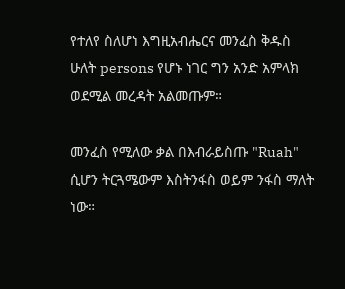የተለየ ስለሆነ እግዚአብሔርና መንፈስ ቅዱስ ሁለት persons የሆኑ ነገር ግን አንድ አምላክ ወደሚል መረዳት አልመጡም።

መንፈስ የሚለው ቃል በእብራይስጡ "Ruah" ሲሆን ትርጓሜውም እስትንፋስ ወይም ንፋስ ማለት ነው።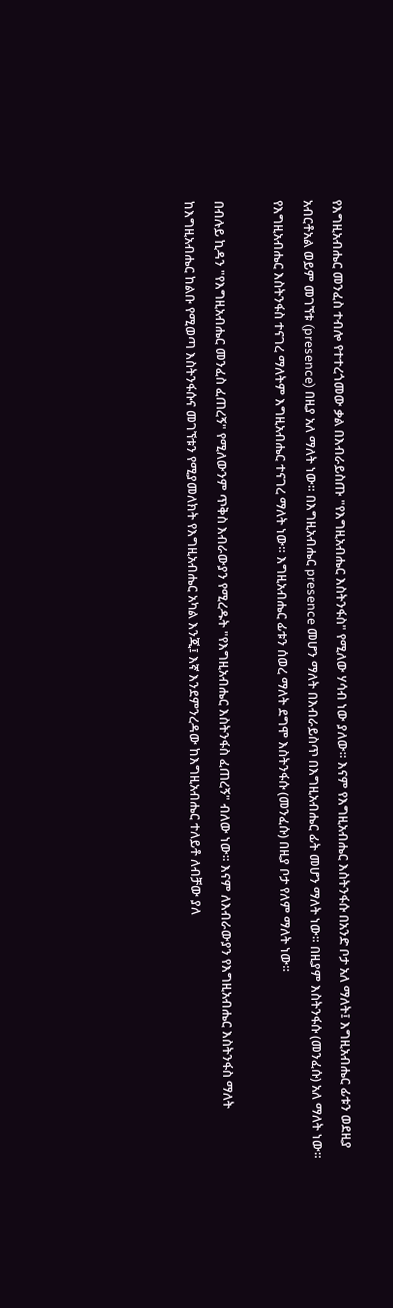የእግዚአብሔር መንፈስ ተብሎ የተተረጎመው ቃል በእብራይስጡ "የእግዚአብሔር እስትንፋስ" የሚለው ሃሳብ ነው ያለው። እናም የእግዚአብሔር እስትንፋሱ በአንድ ቦታ አለ ማለት፤ እግዚአብሔር ፊቱን ወደዚያ አብርቶአል ወይም መገኘቱ (presence) በዚያ አለ ማለት ነው። በእግዚአብሔር presence መሆን ማለት በእብራይስጥ በእግዚአብሔር ፊት መሆን ማለት ነው። በዚያም እስትንፋሱ (መንፈሱ) አለ ማለት ነው። የእግዚአብሔር እስትንፋስ ተናገረ ማለትም እግዚአብሔር ተናገረ ማለት ነው። እግዚአብሔር ፊቱን ሰወረ ማለት ደግሞ እስትንፋሱ (መንፈሱ) በዚያ ቦታ የለም ማለት ነው።

በብሉይ ኪዳን "የእግዚአብሔር መንፈስ ፈጠረኝ" የሚለውንም ጥቅስ እብራውያን የሚረዱት "የእግዚአብሔር እስትንፋስ ፈጠረኝ" ብለው ነው። እናም ለእብራውያን የእግዚአብሔር እስትንፋስ ማለት ከእግዚአብሔር ከልቡ የሚወጣ እስትንፋሱና መገኘቱን የሚያመለክት የእግዚአብሔር አካል እንጂ፤ እኛ እንደምንረዳው ከእግዚአብሔር ተለይቶ ለብቻው ያለ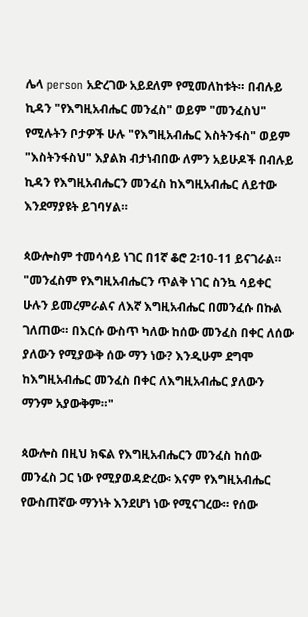ሌላ person አድረገው አይደለም የሚመለከቱት። በብሉይ ኪዳን "የእግዚአብሔር መንፈስ" ወይም "መንፈስህ" የሚሉትን ቦታዎች ሁሉ "የእግዚአብሔር እስትንፋስ" ወይም "እስትንፋስህ" እያልክ ብታነብበው ለምን አይሁዶች በብሉይ ኪዳን የእግዚአብሔርን መንፈስ ከእግዚአብሔር ለይተው እንደማያዩት ይገባሃል።

ጳውሎስም ተመሳሳይ ነገር በ1ኛ ቆሮ 2፡10-11 ይናገራል። "መንፈስም የእግዚአብሔርን ጥልቅ ነገር ስንኳ ሳይቀር ሁሉን ይመረምራልና ለእኛ እግዚአብሔር በመንፈሱ በኩል ገለጠው። በእርሱ ውስጥ ካለው ከሰው መንፈስ በቀር ለሰው ያለውን የሚያውቅ ሰው ማን ነው? እንዲሁም ደግሞ ከእግዚአብሔር መንፈስ በቀር ለእግዚአብሔር ያለውን ማንም አያውቅም።"

ጳውሎስ በዚህ ክፍል የእግዚአብሔርን መንፈስ ከሰው መንፈስ ጋር ነው የሚያወዳድረው፡ እናም የእግዚአብሔር የውስጠኛው ማንነት እንደሆነ ነው የሚናገረው። የሰው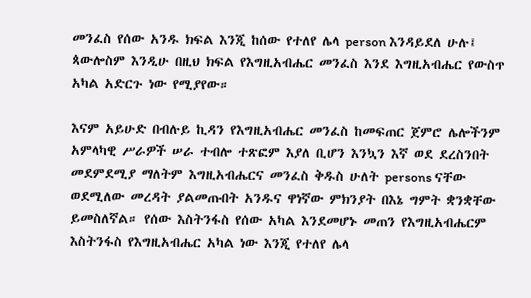መንፈስ የሰው አንዱ ክፍል እንጂ ከሰው የተለየ ሌላ person እንዳይደለ ሁሉ፤ ጳውሎስም እንዲሁ በዚህ ክፍል የእግዚአብሔር መንፈስ እንደ እግዚአብሔር የውስጥ አካል አድርጉ ነው የሚያየው።

እናም አይሁድ በብሉይ ኪዳን የእግዚአብሔር መንፈስ ከመፍጠር ጀምሮ ሌሎችንም አምላካዊ ሥራዎች ሠራ ተብሎ ተጽፎም እያለ ቢሆን እንኳን እኛ ወደ ደረስንበት መደምደሚያ ማለትም እግዚአብሔርና መንፈስ ቅዱስ ሁለት persons ናቸው ወደሚለው መረዳት ያልመጡበት አንዱና ዋነኛው ምክንያት በእኔ ግምት ቋንቋቸው ይመስለኛል። የሰው እስትንፋስ የሰው አካል እንደመሆኑ መጠን የእግዚአብሔርም እስትንፋስ የእግዚአብሔር አካል ነው እንጂ የተለየ ሌላ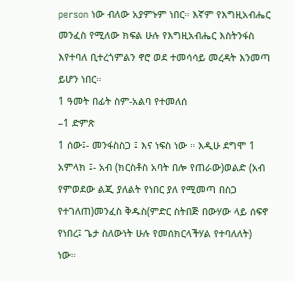person ነው ብለው አያምኑም ነበር። እኛም የእግዚአብሔር መንፈስ የሚለው ክፍል ሁሉ የእግዚአብሔር እስትንፋስ እየተባለ ቢተረጎምልን ኖሮ ወደ ተመሳሳይ መረዳት እንመጣ ይሆን ነበር።
1 ዓመት በፊት ስም-አልባ የተመለሰ
–1 ድምጽ
1 ሰው፤- መንፋስስጋ ፤ እና ነፍስ ነው ። እዲሁ ደግሞ 1 አምላክ ፤- አብ (ክርስቶስ አባት በሎ የጠራው)ወልድ (አብ የምወደው ልጂ ያለልት የነበር ያለ የሚመጣ በስጋ የተገለጠ)መንፈስ ቅዱስ(ምድር ስትበጅ በውሃው ላይ ሰፍኖ የነበረ፤ ጌታ ስለውነት ሁሉ የመሰክርላችሃል የተባለለት) ነው።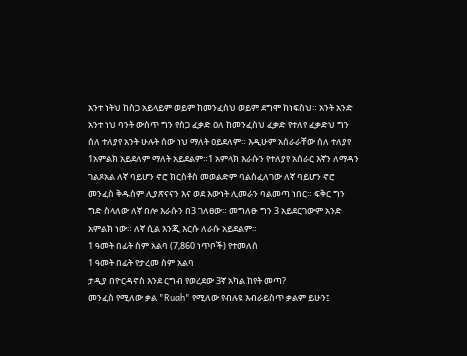አንተ ነትህ ከስጋ አይላይም ወይም ከመንፈስህ ወይም ደግሞ ከነፍስህ። አንት አንድ አንተ ነህ ባንት ውስጥ ግን የስጋ ፈቃድ ዐለ ከመንፈስህ ፈቃድ የተለየ ፈቃድህ ግን ሰለ ተለያየ አንት ሁሉት ሰው ነህ ማለት ዐይደለም። እዲሁም አሰራራቸው ሰለ ተለያየ 1አምልክ አይደለም ማለት አይደልም።1 አምላክ እራሱን የተለያየ አሰራር እኛን ለማዳን ገልጾአል ለኛ ባይሆን ኖሮ ክርስቶስ መወልድም ባልስፈለገው ለኛ ባይሆን ኖሮ መንፈስ ቅዱስም ሊያጽናናን እና ወደ እውነት ሊመራን ባልመጣ ነበር። ፍቅር ግን ግድ ስላለው ለኛ በሎ እራሱን በ3 ገለፀው። መግለፁ ግን 3 አይደርገውም አንድ አምልክ ነው። ለኛ ሲል እንጂ እርሱ ለራሱ አይደልም።
1 ዓመት በፊት ስም አልባ (7,860 ነጥቦች) የተመለሰ
1 ዓመት በፊት የታረመ ስም አልባ
ታዲያ በዮርዳኖስ እንደ ርግብ የወረደው 3ኛ አካል ከየት መጣ?
መንፈስ የሚለው ቃል "Ruah" የሚለው የብሉዩ እብራይስጥ ቃልም ይሁን፤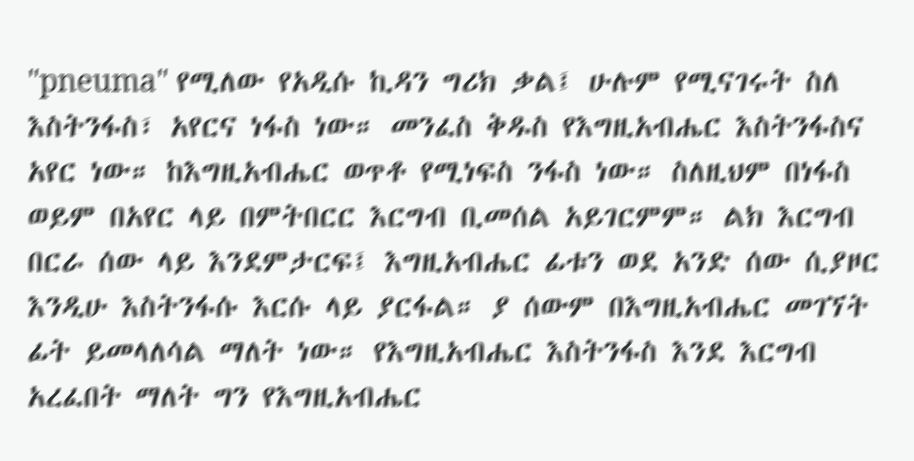"pneuma" የሚለው የአዲሱ ኪዳን ግሪክ ቃል፤ ሁሉም የሚናገሩት ስለ እስትንፋስ፣ አየርና ነፋስ ነው። መንፈስ ቅዱስ የእግዚአብሔር እስትንፋስና አየር ነው። ከእግዚአብሔር ወጥቶ የሚነፍስ ንፋስ ነው። ስለዚህም በነፋስ ወይም በአየር ላይ በምትበርር እርግብ ቢመሰል አይገርምም። ልክ እርግብ በርራ ሰው ላይ እንደምታርፍ፤ እግዚአብሔር ፊቱን ወደ አንድ ሰው ሲያዞር እንዲሁ እስትንፋሱ እርሱ ላይ ያርፋል። ያ ሰውም በእግዚአብሔር መገኘት ፊት ይመላለሳል ማለት ነው። የእግዚአብሔር እስትንፋስ እንደ እርግብ አረፈበት ማለት ግን የእግዚአብሔር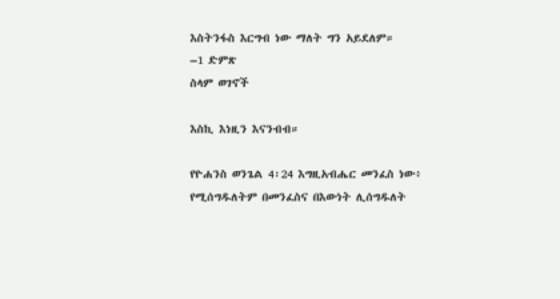እስትንፋስ እርግብ ነው ማለት ግን አይደለም።
–1 ድምጽ
ስላም ወገኖች

እስኪ እነዚን እናንብብ።

የዮሐንስ ወንጌል 4፡24 እግዚአብሔር መንፈስ ነው፥ የሚሰግዱለትም በመንፈስና በእውነት ሊሰግዱለት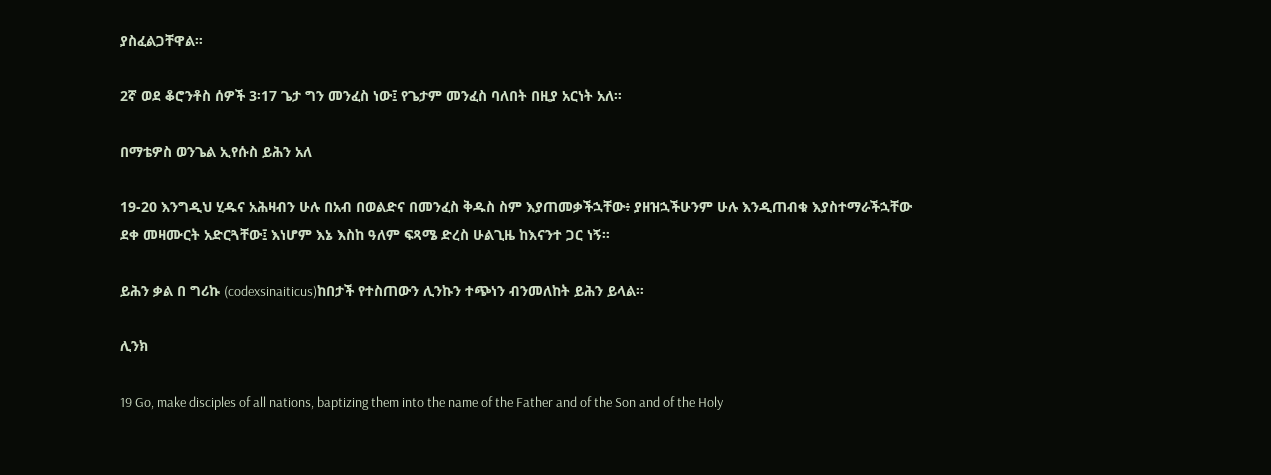ያስፈልጋቸዋል።

2ኛ ወደ ቆሮንቶስ ሰዎች 3፡17 ጌታ ግን መንፈስ ነው፤ የጌታም መንፈስ ባለበት በዚያ አርነት አለ።

በማቴዎስ ወንጌል ኢየሱስ ይሕን አለ

19-20 እንግዲህ ሂዱና አሕዛብን ሁሉ በአብ በወልድና በመንፈስ ቅዱስ ስም እያጠመቃችኋቸው፥ ያዘዝኋችሁንም ሁሉ እንዲጠብቁ እያስተማራችኋቸው ደቀ መዛሙርት አድርጓቸው፤ እነሆም እኔ እስከ ዓለም ፍጻሜ ድረስ ሁልጊዜ ከእናንተ ጋር ነኝ።

ይሕን ቃል በ ግሪኩ (codexsinaiticus)ከበታች የተስጠውን ሊንኩን ተጭነን ብንመለከት ይሕን ይላል።

ሊንክ

19 Go, make disciples of all nations, baptizing them into the name of the Father and of the Son and of the Holy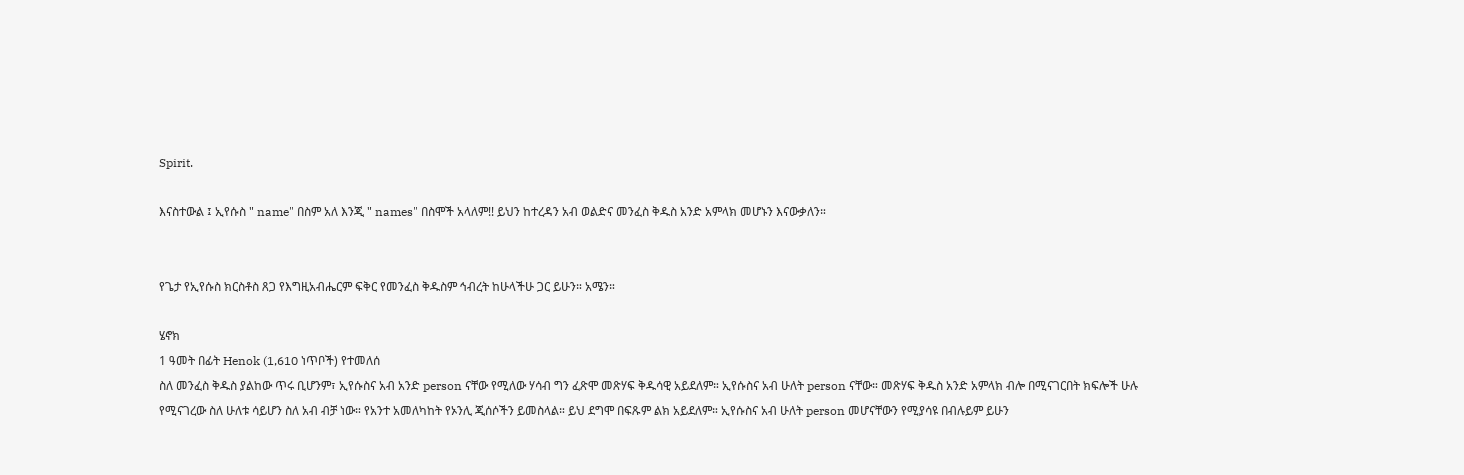Spirit.

እናስተውል ፤ ኢየሱስ " name" በስም አለ እንጂ " names" በስሞች አላለም!! ይህን ከተረዳን አብ ወልድና መንፈስ ቅዱስ አንድ አምላክ መሆኑን እናውቃለን።


የጌታ የኢየሱስ ክርስቶስ ጸጋ የእግዚአብሔርም ፍቅር የመንፈስ ቅዱስም ኅብረት ከሁላችሁ ጋር ይሁን። አሜን።

ሄኖክ
1 ዓመት በፊት Henok (1,610 ነጥቦች) የተመለሰ
ስለ መንፈስ ቅዱስ ያልከው ጥሩ ቢሆንም፣ ኢየሱስና አብ አንድ person ናቸው የሚለው ሃሳብ ግን ፈጽሞ መጽሃፍ ቅዱሳዊ አይደለም። ኢየሱስና አብ ሁለት person ናቸው። መጽሃፍ ቅዱስ አንድ አምላክ ብሎ በሚናገርበት ክፍሎች ሁሉ የሚናገረው ስለ ሁለቱ ሳይሆን ስለ አብ ብቻ ነው። የአንተ አመለካከት የኦንሊ ጂሰሶችን ይመስላል። ይህ ደግሞ በፍጹም ልክ አይደለም። ኢየሱስና አብ ሁለት person መሆናቸውን የሚያሳዩ በብሉይም ይሁን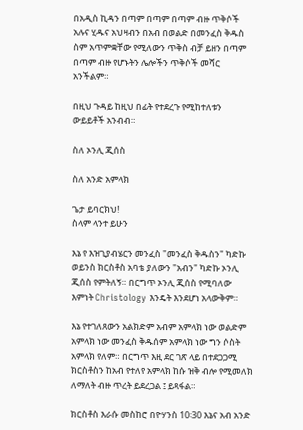በአዲስ ኪዳን በጣም በጣም በጣም ብዙ ጥቅሶች አሉና ሂዱና አህዛብን በአብ በወልድ በመንፈስ ቅዱስ ስም አጥምቋቸው የሚለውን ጥቅስ ብቻ ይዘን በጣም በጣም ብዙ የሆኑትን ሌሎችን ጥቅሶች መሻር አንችልም።

በዚህ ጉዳይ ከዚህ በፊት የተደረጉ የሚከተለቱን ውይይቶች አንብብ።

ስለ ኦንሊ ጂሰስ

ስለ አንድ አምላክ

ጌታ ይባርክህ!
ስላም ላንተ ይሁን

እኔ የ እዝጊያብሄርን መንፈስ "መንፈስ ቅዱስን" ካድኩ ወይንስ ክርስቶስ አባቴ ያለውን "አብን" ካድኩ ኦንሊ ጂሰስ የምትለኝ። በርግጥ ኦንሊ ጂሰስ የሚባለው እምነት Christology እንዴት እንደሆነ አላውቅም።

እኔ የተገለጸውን አልክድም አብም አምላክ ነው ወልድም አምላክ ነው መንፈስ ቅዱሰም አምላክ ነው ግን ሶስት አምላክ የለም። በርግጥ እዚ ደር ገጽ ላይ በተደጋጋሚ ክርስቶስን ከአብ የተለየ አምላክ ከሱ ዝቅ ብሎ የሚመለክ ለማለት ብዙ ጥረት ይደረጋል ፤ ይጻፋል።

ክርስቶስ እራሱ መስከሮ በዮሃንስ 10፡30 እኔና አብ አንድ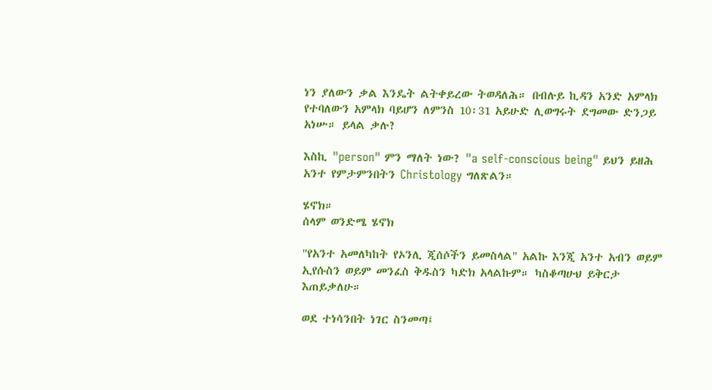ነን ያለውን ቃል እንዴት ልትቀይረው ትወዳለሕ። በብሉይ ኪዳን አንድ አምላክ የተባለውን አምላክ ባይሆን ለምንስ 10፡31 አይሁድ ሊወግሩት ደግመው ድንጋይ አነሡ። ይላል ቃሉ?

እስኪ "person" ምን ማለት ነው? "a self-conscious being" ይህን ይዘሕ አንተ የምታምንበትን Christology ግለጽልን።

ሄኖክ።
ሰላም ወንድሜ ሄኖክ

"የአንተ አመለካከት የኦንሊ ጂሰሶችን ይመስላል" አልኩ እንጂ አንተ አብን ወይም ኢየሱስን ወይም መንፈስ ቅዱስን ካድክ አላልኩም። ካስቆጣሁህ ይቅርታ እጠይቃለሁ።

ወደ ተነሳንበት ነገር ስንመጣ፤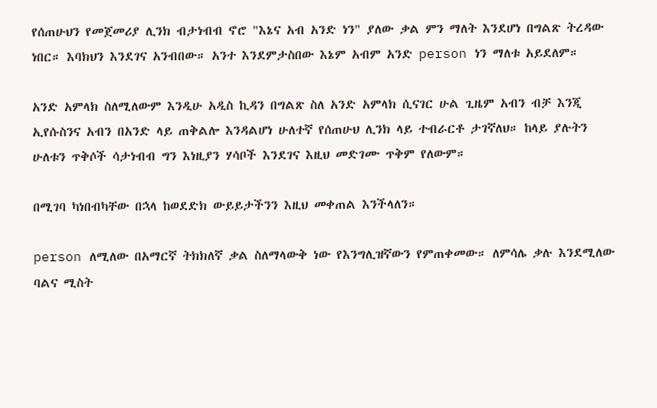የሰጠሁህን የመጀመሪያ ሊንክ ብታነብብ ኖሮ "እኔና አብ አንድ ነን" ያለው ቃል ምን ማለት እንደሆነ በግልጽ ትረዳው ነበር። እባክህን እንደገና አንብበው። አንተ እንደምታስበው እኔም አብም አንድ person ነን ማለቱ አይደለም።

አንድ አምላክ ስለሚለውም እንዲሁ አዲስ ኪዳን በግልጽ ስለ አንድ አምላክ ሲናገር ሁል ጊዜም አብን ብቻ እንጂ ኢየሱስንና አብን በአንድ ላይ ጠቅልሎ እንዳልሆነ ሁለተኛ የሰጠሁህ ሊንክ ላይ ተብራርቶ ታገኛለህ። ከላይ ያሉትን ሁለቱን ጥቅሶች ሳታነብብ ግን እነዚያን ሃሳቦች እንደገና እዚህ መድገሙ ጥቅም የለውም።

በሚገባ ካነበብካቸው በኋላ ከወደድክ ውይይታችንን እዚህ መቀጠል እንችላለን።

person ለሚለው በአማርኛ ትክክለኛ ቃል ስለማላውቅ ነው የእንግሊዝኛውን የምጠቀመው። ለምሳሌ ቃሉ እንደሚለው ባልና ሚስት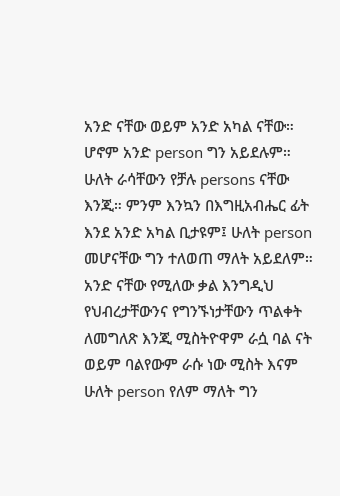አንድ ናቸው ወይም አንድ አካል ናቸው። ሆኖም አንድ person ግን አይደሉም። ሁለት ራሳቸውን የቻሉ persons ናቸው እንጂ። ምንም እንኳን በእግዚአብሔር ፊት እንደ አንድ አካል ቢታዩም፤ ሁለት person መሆናቸው ግን ተለወጠ ማለት አይደለም። አንድ ናቸው የሚለው ቃል እንግዲህ የህብረታቸውንና የግንኙነታቸውን ጥልቀት ለመግለጽ እንጂ ሚስትዮዋም ራሷ ባል ናት ወይም ባልየውም ራሱ ነው ሚስት እናም ሁለት person የለም ማለት ግን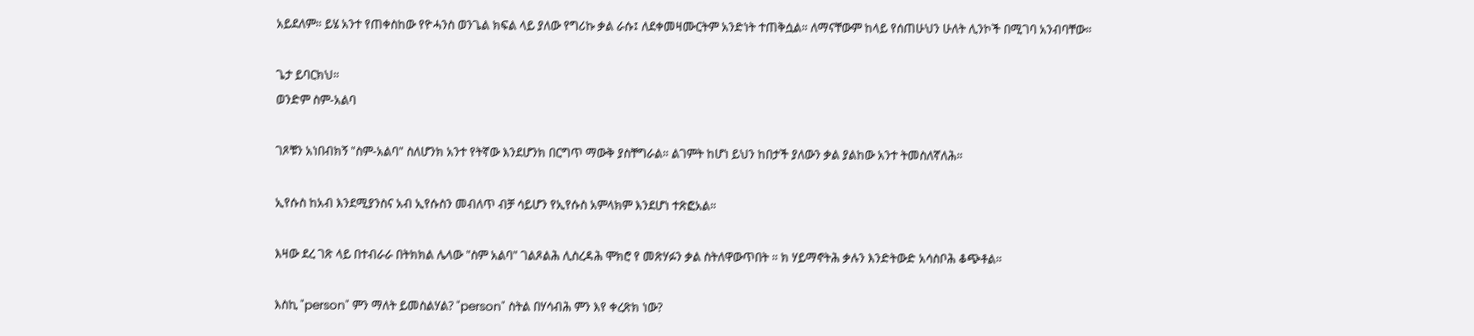አይደለም። ይሄ አንተ የጠቀስከው የዮሓንስ ወንጌል ክፍል ላይ ያለው የግሪኩ ቃል ራሱ፤ ለደቀመዛሙርትም አንድነት ተጠቅሷል። ለማናቸውም ከላይ የሰጠሁህን ሁለት ሊንኮች በሚገባ አንብባቸው።

ጌታ ይባርክህ።
ወንድም ስም-አልባ

ገጾቹን አነበብክኝ "ስም-አልባ" ስለሆንክ አንተ የትኛው እንደሆንክ በርግጥ ማውቅ ያስቸግራል። ልገምት ከሆነ ይህን ከበታች ያለውን ቃል ያልከው አንተ ትመስለኛለሕ።

ኢየሱስ ከአብ እንደሚያንስና አብ ኢየሱስን መብለጥ ብቻ ሳይሆን የኢየሱስ አምላክም እንደሆነ ተጽፎአል።

እዛው ደረ ገጽ ላይ በተብራራ በትክክል ሌላው "ስም አልባ" ገልጾልሕ ሊስረዳሕ ሞክሮ የ መጽሃፉን ቃል ስትለዋውጥበት ። ክ ሃይማኖትሕ ቃሉን እንድትውድ አሳስቦሕ ቆጭቶል።

እስኪ "person" ምን ማለት ይመስልሃል? "person" ስትል በሃሳብሕ ምን እየ ቀረጽክ ነው?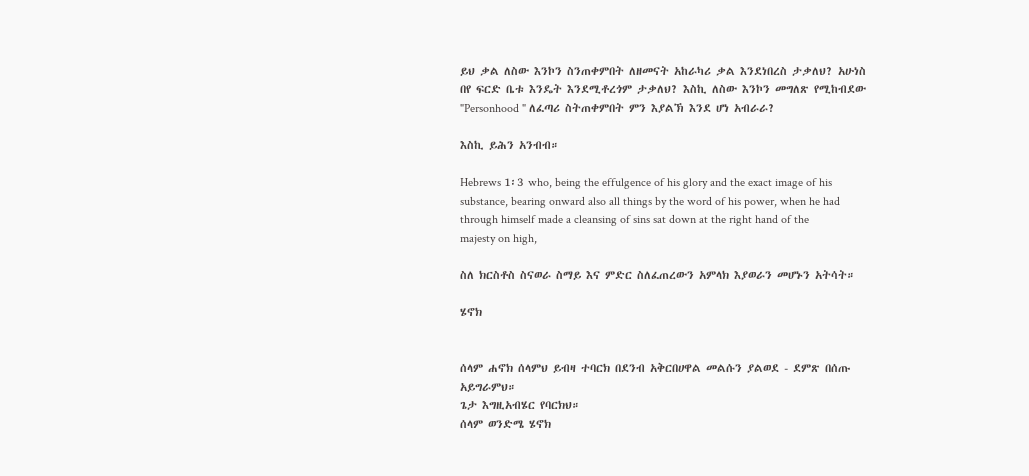ይህ ቃል ለስው እንኮን ስንጠቀምበት ለዘመናት አከራካሪ ቃል እንደነበረስ ታቃለህ? አሁነስ በየ ፍርድ ቤቱ እንዴት እንደሚቶረጎም ታቃለህ? እስኪ ለስው እንኮን መግለጽ የሚከብደው "Personhood " ለፈጣሪ ስትጠቀምበት ምን እያልኽ እንደ ሆነ አብራራ?

እስኪ ይሕን አንብብ።

Hebrews 1፡3 who, being the effulgence of his glory and the exact image of his substance, bearing onward also all things by the word of his power, when he had through himself made a cleansing of sins sat down at the right hand of the majesty on high,

ስለ ክርስቶስ ስናወራ ስማይ እና ምድር ስለፈጠረውን አምላክ እያወራን መሆኑን አትሳት።

ሄኖክ


ሰላም ሐኖክ ሰላምህ ይብዛ ተባርክ በደንብ አቅርበሀዋል መልሱን ያልወደ - ደምጽ በሰጡ አይግራምህ።
ጌታ እግዚአብሄር የባርክህ።
ሰላም ወንድሜ ሄኖክ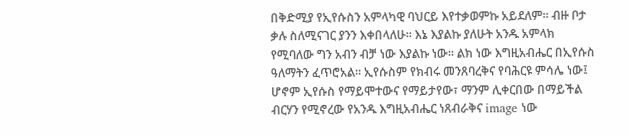በቅድሚያ የኢየሱስን አምላካዊ ባህርይ እየተቃወምኩ አይደለም። ብዙ ቦታ ቃሉ ስለሚናገር ያንን እቀበላለሁ። እኔ እያልኩ ያለሁት አንዱ አምላክ የሚባለው ግን አብን ብቻ ነው እያልኩ ነው። ልክ ነው እግዚአብሔር በኢየሱስ ዓለማትን ፈጥሮአል። ኢየሱስም የክብሩ መንጸባረቅና የባሕርዩ ምሳሌ ነው፤ ሆኖም ኢየሱስ የማይሞተውና የማይታየው፣ ማንም ሊቀርበው በማይችል ብርሃን የሚኖረው የአንዱ እግዚአብሔር ነጸብራቅና image ነው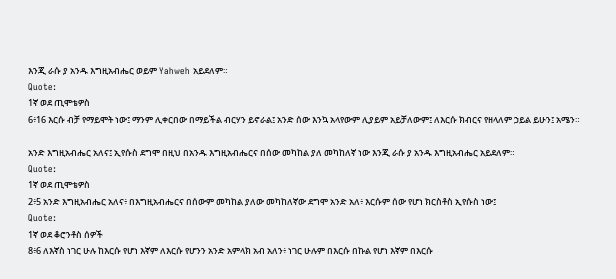እንጂ ራሱ ያ አንዱ እግዚአብሔር ወይም Yahweh አይደለም።
Quote:
1ኛ ወደ ጢሞቴዎስ
6፥16 እርሱ ብቻ የማይሞት ነው፤ ማንም ሊቀርበው በማይችል ብርሃን ይኖራል፤ አንድ ሰው እንኳ አላየውም ሊያይም አይቻለውም፤ ለእርሱ ክብርና የዘላለም ኃይል ይሁን፤ አሜን።

አንድ እግዚአብሔር አለና፤ ኢየሱስ ደግሞ በዚህ በአንዱ እግዚአብሔርና በሰው መካከል ያለ መካከለኛ ነው እንጂ ራሱ ያ አንዱ እግዚአብሔር አይደለም።
Quote:
1ኛ ወደ ጢሞቴዎስ
2፥5 አንድ እግዚአብሔር አለና፥ በእግዚአብሔርና በሰውም መካከል ያለው መካከለኛው ደግሞ አንድ አለ፥ እርሱም ሰው የሆነ ክርስቶስ ኢየሱስ ነው፤
Quote:
1ኛ ወደ ቆሮንቶስ ሰዎች
8፥6 ለእኛስ ነገር ሁሉ ከእርሱ የሆነ እኛም ለእርሱ የሆንን አንድ አምላክ አብ አለን፥ ነገር ሁሉም በእርሱ በኩል የሆነ እኛም በእርሱ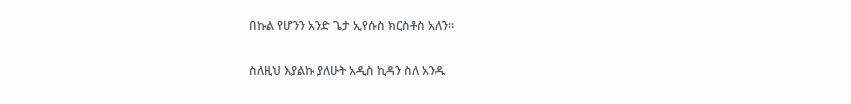በኩል የሆንን አንድ ጌታ ኢየሱስ ክርስቶስ አለን።

ስለዚህ እያልኩ ያለሁት አዲስ ኪዳን ስለ አንዱ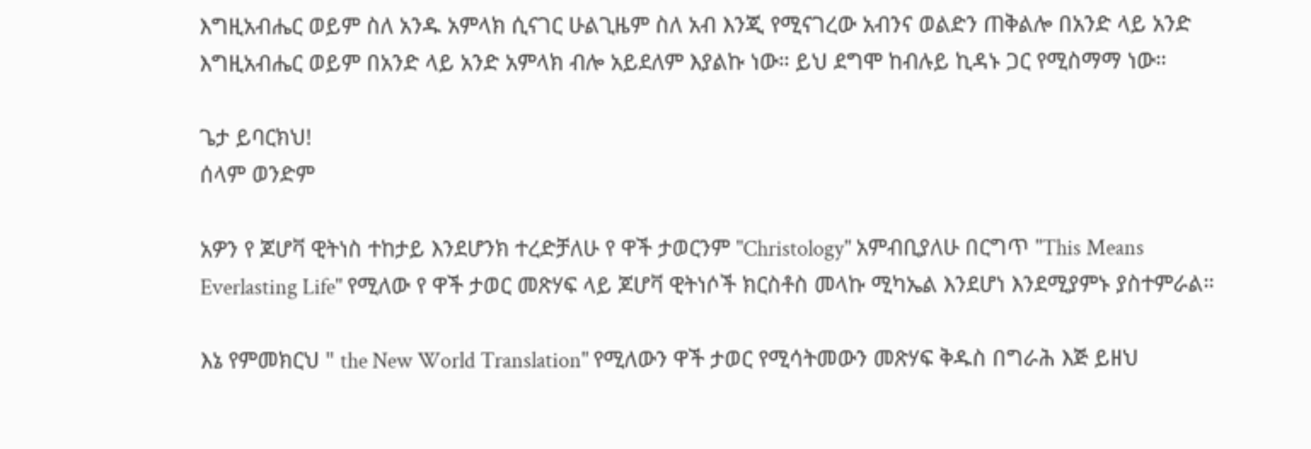እግዚአብሔር ወይም ስለ አንዱ አምላክ ሲናገር ሁልጊዜም ስለ አብ እንጂ የሚናገረው አብንና ወልድን ጠቅልሎ በአንድ ላይ አንድ እግዚአብሔር ወይም በአንድ ላይ አንድ አምላክ ብሎ አይደለም እያልኩ ነው። ይህ ደግሞ ከብሉይ ኪዳኑ ጋር የሚስማማ ነው።

ጌታ ይባርክህ!
ሰላም ወንድም

አዎን የ ጆሆቫ ዊትነስ ተከታይ እንደሆንክ ተረድቻለሁ የ ዋች ታወርንም "Christology" አምብቢያለሁ በርግጥ "This Means Everlasting Life" የሚለው የ ዋች ታወር መጽሃፍ ላይ ጆሆቫ ዊትነሶች ክርስቶስ መላኩ ሚካኤል እንደሆነ እንደሚያምኑ ያስተምራል።

እኔ የምመክርህ " the New World Translation" የሚለውን ዋች ታወር የሚሳትመውን መጽሃፍ ቅዱስ በግራሕ እጅ ይዘህ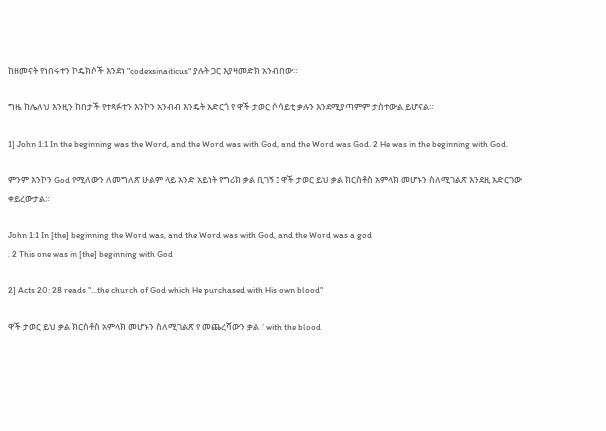ከዘመናት የነበሩተን ኮዴክሶች እንደነ "codexsinaiticus" ያሉት ጋር እያዛመድክ አንብበው።

ግዜ ከሌለህ እንዚን ከበታች የተጻፉተን እንኮን አንብብ እንዴት አድርጎ የ ዋች ታወር ሶሳይቲ ቃሉን እንደሚያጣምም ታስተውል ይሆናል።

1] John 1:1 In the beginning was the Word, and the Word was with God, and the Word was God. 2 He was in the beginning with God.

ምንም እንኮን God የሚለውን ለመግለጽ ሁልም ላይ አንድ አይነት የግሪክ ቃል ቢገኝ ፤ ዋች ታወር ይህ ቃል ክርስቶስ አምላክ መሆኑን ስለሚገልጽ እንደዚ አድርገው ቀይረውታል።

John 1:1 In [the] beginning the Word was, and the Word was with God, and the Word was a god
. 2 This one was in [the] beginning with God

2] Acts 20: 28 reads "...the church of God which He purchased with His own blood"

ዋች ታወር ይህ ቃል ክርስቶስ አምላክ መሆኑን ስለሚገልጽ የ መጨረሻውን ቃል `with the blood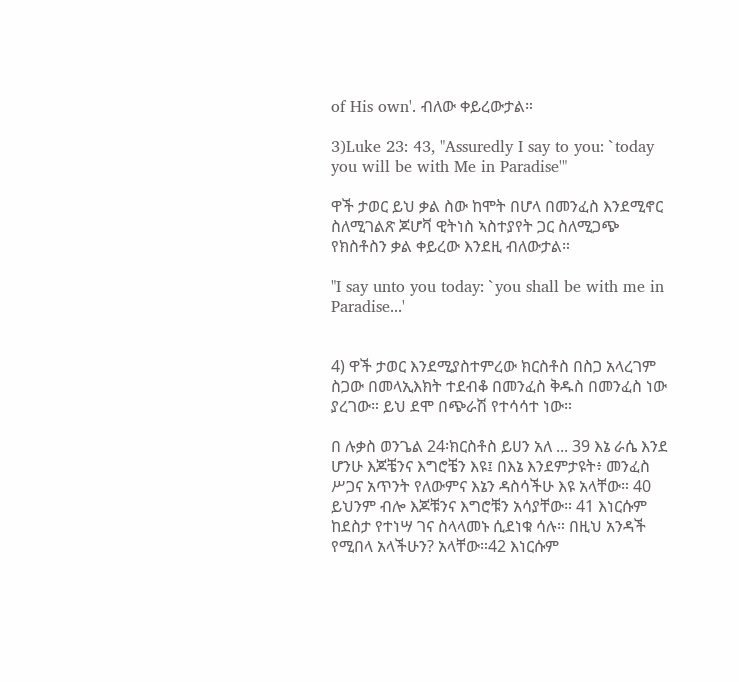of His own'. ብለው ቀይረውታል።

3)Luke 23: 43, "Assuredly I say to you: `today you will be with Me in Paradise'"

ዋች ታወር ይህ ቃል ስው ከሞት በሆላ በመንፈስ እንደሚኖር ስለሚገልጽ ጆሆቫ ዊትነስ ኣስተያየት ጋር ስለሚጋጭ የክስቶስን ቃል ቀይረው እንደዚ ብለውታል።

"I say unto you today: `you shall be with me in Paradise...'


4) ዋች ታወር እንደሚያስተምረው ክርስቶስ በስጋ አላረገም ስጋው በመላኢእክት ተደብቆ በመንፈስ ቅዱስ በመንፈስ ነው ያረገው። ይህ ደሞ በጭራሽ የተሳሳተ ነው።

በ ሉቃስ ወንጌል 24፡ክርስቶስ ይሀን አለ ... 39 እኔ ራሴ እንደ ሆንሁ እጆቼንና እግሮቼን እዩ፤ በእኔ እንደምታዩት፥ መንፈስ ሥጋና አጥንት የለውምና እኔን ዳስሳችሁ እዩ አላቸው። 40 ይህንም ብሎ እጆቹንና እግሮቹን አሳያቸው። 41 እነርሱም ከደስታ የተነሣ ገና ስላላመኑ ሲደነቁ ሳሉ። በዚህ አንዳች የሚበላ አላችሁን? አላቸው።42 እነርሱም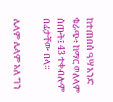ከተጠበሰ ዓሣ አንድ ቁራጭ፥ ከማር ወለላም ሰጡት፤ 43 ተቀብሎም በፊታቸው በላ።

ሌላም ሌላም አለ ግን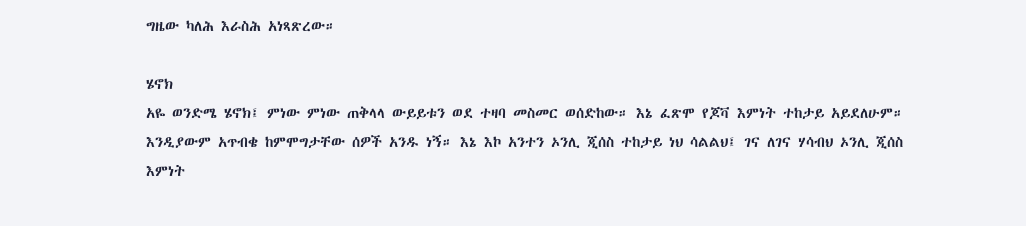ግዜው ካለሕ እራስሕ አነጻጽረው።

ሄኖክ
አዬ ወንድሜ ሄኖክ፤ ምነው ምነው ጠቅላላ ውይይቱን ወደ ተዛባ መስመር ወሰድከው። እኔ ፈጽሞ የጆቫ እምነት ተከታይ አይደለሁም። እንዲያውም አጥብቄ ከምሞግታቸው ሰዎች አንዱ ነኝ። እኔ እኮ አንተን ኦንሊ ጂሰስ ተከታይ ነህ ሳልልህ፤ ገና ለገና ሃሳብህ ኦንሊ ጂሰስ እምነት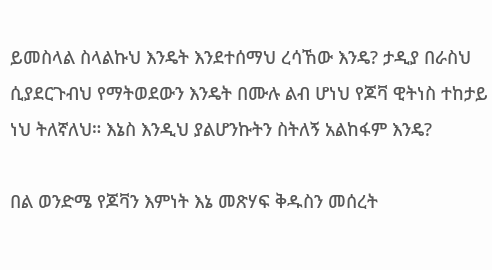ይመስላል ስላልኩህ እንዴት እንደተሰማህ ረሳኸው እንዴ? ታዲያ በራስህ ሲያደርጉብህ የማትወደውን እንዴት በሙሉ ልብ ሆነህ የጆቫ ዊትነስ ተከታይ ነህ ትለኛለህ። እኔስ እንዲህ ያልሆንኩትን ስትለኝ አልከፋም እንዴ?

በል ወንድሜ የጆቫን እምነት እኔ መጽሃፍ ቅዱስን መሰረት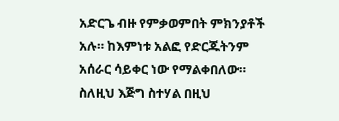አድርጌ ብዙ የምቃወምበት ምክንያቶች አሉ። ከእምነቱ አልፎ የድርጁትንም አሰራር ሳይቀር ነው የማልቀበለው። ስለዚህ እጅግ ስተሃል በዚህ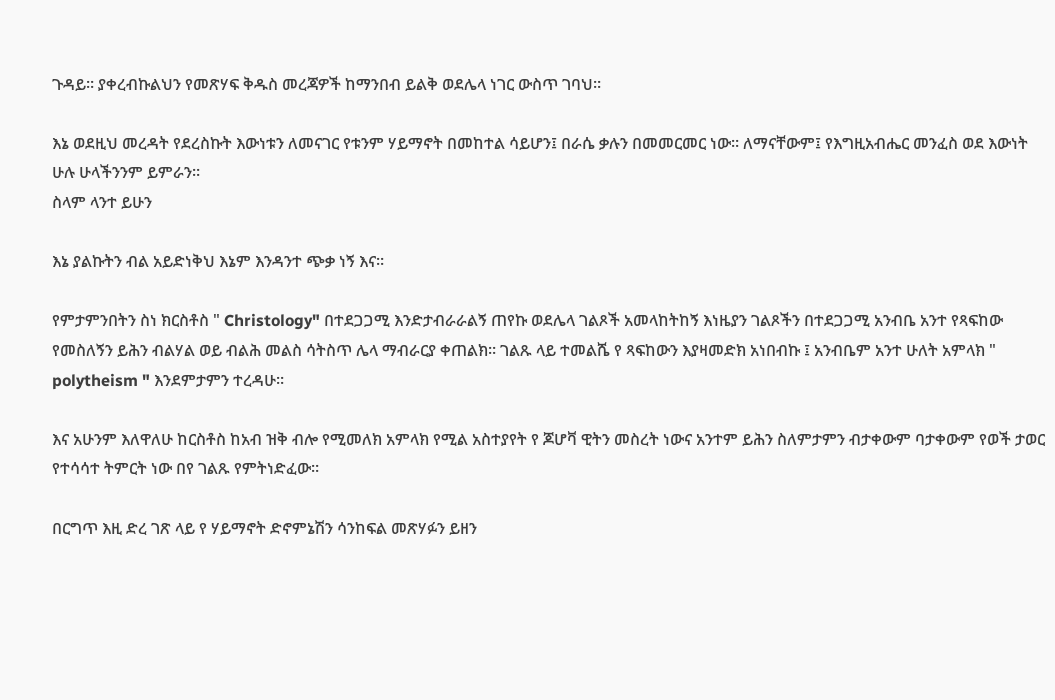ጉዳይ። ያቀረብኩልህን የመጽሃፍ ቅዱስ መረጃዎች ከማንበብ ይልቅ ወደሌላ ነገር ውስጥ ገባህ።

እኔ ወደዚህ መረዳት የደረስኩት እውነቱን ለመናገር የቱንም ሃይማኖት በመከተል ሳይሆን፤ በራሴ ቃሉን በመመርመር ነው። ለማናቸውም፤ የእግዚአብሔር መንፈስ ወደ እውነት ሁሉ ሁላችንንም ይምራን።
ስላም ላንተ ይሁን

እኔ ያልኩትን ብል አይድነቅህ እኔም እንዳንተ ጭቃ ነኝ እና።

የምታምንበትን ስነ ክርስቶስ " Christology" በተደጋጋሚ እንድታብራራልኝ ጠየኩ ወደሌላ ገልጾች አመላከትከኝ እነዜያን ገልጾችን በተደጋጋሚ አንብቤ አንተ የጻፍከው የመስለኝን ይሕን ብልሃል ወይ ብልሕ መልስ ሳትስጥ ሌላ ማብራርያ ቀጠልክ። ገልጹ ላይ ተመልሼ የ ጻፍከውን እያዛመድክ አነበብኩ ፤ አንብቤም አንተ ሁለት አምላክ " polytheism " እንደምታምን ተረዳሁ።

እና አሁንም እለዋለሁ ከርስቶስ ከአብ ዝቅ ብሎ የሚመለክ አምላክ የሚል አስተያየት የ ጆሆቫ ዊትን መስረት ነውና አንተም ይሕን ስለምታምን ብታቀውም ባታቀውም የወች ታወር የተሳሳተ ትምርት ነው በየ ገልጹ የምትነድፈው።

በርግጥ እዚ ድረ ገጽ ላይ የ ሃይማኖት ድኖምኔሽን ሳንከፍል መጽሃፉን ይዘን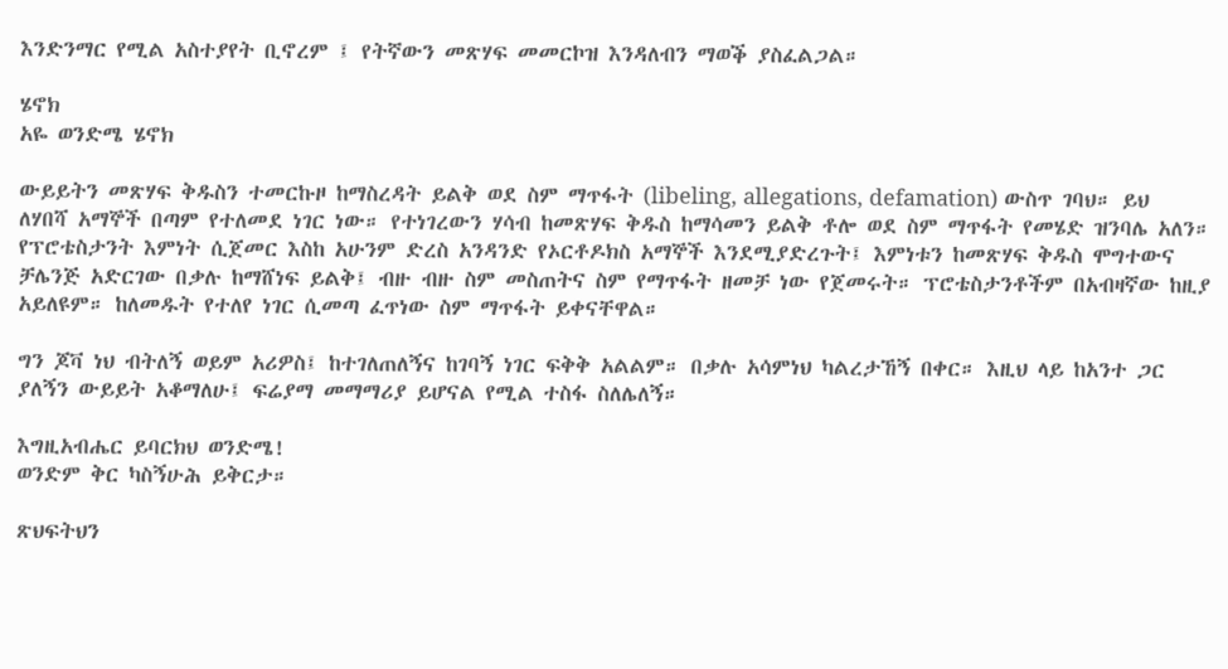እንድንማር የሚል አስተያየት ቢኖረም ፤ የትኛውን መጽሃፍ መመርኮዝ እንዳለብን ማወቕ ያስፈልጋል።

ሄኖክ
አዬ ወንድሜ ሄኖክ

ውይይትን መጽሃፍ ቅዱስን ተመርኩዞ ከማስረዳት ይልቅ ወደ ስም ማጥፋት (libeling, allegations, defamation) ውስጥ ገባህ። ይህ ለሃበሻ አማኞች በጣም የተለመደ ነገር ነው። የተነገረውን ሃሳብ ከመጽሃፍ ቅዱስ ከማሳመን ይልቅ ቶሎ ወደ ስም ማጥፋት የመሄድ ዝንባሌ አለን። የፕሮቴስታንት እምነት ሲጀመር እስከ አሁንም ድረስ አንዳንድ የኦርቶዶክስ አማኞች እንደሚያድረጉት፤ እምነቱን ከመጽሃፍ ቅዱስ ሞግተውና ቻሌንጅ አድርገው በቃሉ ከማሸነፍ ይልቅ፤ ብዙ ብዙ ስም መስጠትና ስም የማጥፋት ዘመቻ ነው የጀመሩት። ፕሮቴስታንቶችም በአብዛኛው ከዚያ አይለዩም። ከለመዱት የተለየ ነገር ሲመጣ ፈጥነው ስም ማጥፋት ይቀናቸዋል።

ግን ጆቫ ነህ ብትለኝ ወይም አሪዎስ፤ ከተገለጠለኝና ከገባኝ ነገር ፍቅቅ አልልም። በቃሉ አሳምነህ ካልረታኸኝ በቀር። እዚህ ላይ ከአንተ ጋር ያለኝን ውይይት አቆማለሁ፤ ፍሬያማ መማማሪያ ይሆናል የሚል ተስፋ ስለሌለኝ።

እግዚአብሔር ይባርክህ ወንድሜ!
ወንድም ቅር ካስኝሁሕ ይቅርታ።

ጽህፍትህን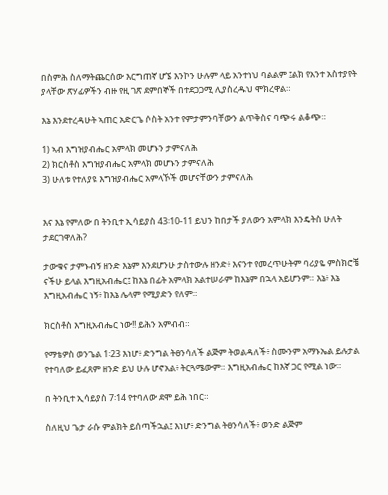በስምሕ ስለማትጨርሰው እርግጠኛ ሆኜ እንኮን ሁሉም ላይ አንተነህ ባልልም ፤ልክ የአንተ አስተያየት ያላቸው ጽሃፊዎችን ብዙ የዚ ገጽ ደምበኞች በተደጋጋሚ ሊያስረዱህ ሞክረዋል።

እኔ እንደተረዳሁት ኣጠር አድርጌ ሶስት አንተ የምታምንባቸውን ልጥቅስና ባጭሩ ልቆጭ።

1) ኣብ እግዝያብሔር አምላክ መሆኑን ታምናለሕ
2) ክርስቶስ እግዝያብሔር አምላክ መሆኑን ታምናለሕ
3) ሁለቱ የተለያዩ እግዝያብሔር አምላኾች መሆናቸውን ታምናለሕ


እና እኔ የምለው በ ትንቢተ ኢሳይያስ 43፡10-11 ይህን ከበታች ያለውን አምላክ እንዴትስ ሁለት ታደርገዋለሕ?

ታውቁና ታምኑብኝ ዘንድ እኔም እንደሆንሁ ታስተውሉ ዘንድ፥ እናንተ የመረጥሁትም ባሪያዬ ምስክሮቼ ናችሁ ይላል እግዚአብሔር፤ ከእኔ በፊት አምላክ አልተሠራም ከእኔም በኋላ አይሆንም። እኔ፥ እኔ እግዚአብሔር ነኝ፥ ከእኔ ሌላም የሚያድን የለም።

ክርስቶስ እግዚአብሔር ነው!! ይሕን አምብብ።

የማቴዎስ ወንጌል 1፡23 እነሆ፥ ድንግል ትፀንሳለች ልጅም ትወልዳለች፥ ስሙንም አማኑኤል ይሉታል የተባለው ይፈጸም ዘንድ ይህ ሁሉ ሆኖአል፥ ትርጓሜውም። እግዚአብሔር ከእኛ ጋር የሚል ነው።

በ ትንቢተ ኢሳይያስ 7፡14 የተባለው ደሞ ይሕ ነበር።

ስለዚህ ጌታ ራሱ ምልክት ይሰጣችኋል፤ እነሆ፥ ድንግል ትፀንሳለች፥ ወንድ ልጅም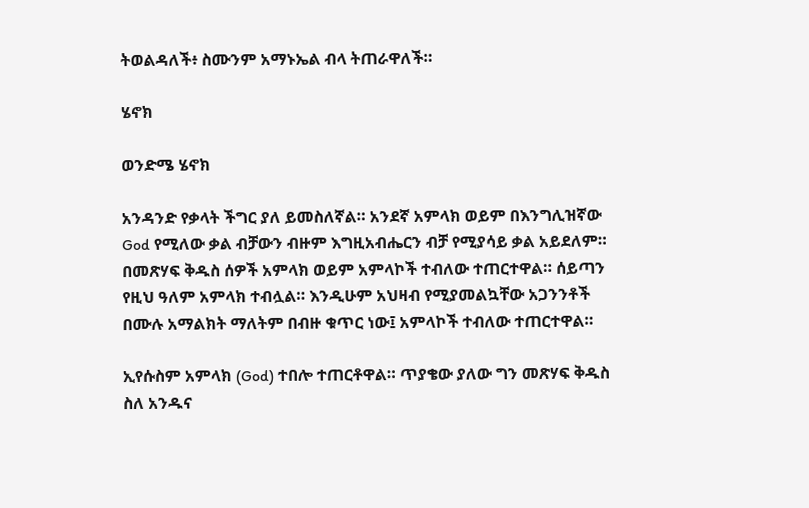ትወልዳለች፥ ስሙንም አማኑኤል ብላ ትጠራዋለች።

ሄኖክ

ወንድሜ ሄኖክ

አንዳንድ የቃላት ችግር ያለ ይመስለኛል። አንደኛ አምላክ ወይም በእንግሊዝኛው God የሚለው ቃል ብቻውን ብዙም እግዚአብሔርን ብቻ የሚያሳይ ቃል አይደለም። በመጽሃፍ ቅዱስ ሰዎች አምላክ ወይም አምላኮች ተብለው ተጠርተዋል። ሰይጣን የዚህ ዓለም አምላክ ተብሏል። እንዲሁም አህዛብ የሚያመልኳቸው አጋንንቶች በሙሉ አማልክት ማለትም በብዙ ቁጥር ነው፤ አምላኮች ተብለው ተጠርተዋል።

ኢየሱስም አምላክ (God) ተበሎ ተጠርቶዋል። ጥያቄው ያለው ግን መጽሃፍ ቅዱስ ስለ አንዱና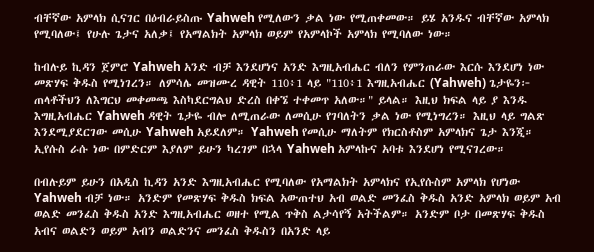ብቸኛው አምላክ ሲናገር በዕብራይስጡ Yahweh የሚለውን ቃል ነው የሚጠቀመው። ይሄ አንዱና ብቸኛው አምላክ የሚባለው፤ የሁሉ ጌታና አለቃ፤ የአማልክት አምላክ ወይም የአምላኮች አምላክ የሚባለው ነው።

ከብሉይ ኪዳን ጀምሮ Yahweh አንድ ብቻ እንደሆነና አንድ እግዚአብሔር ብለን የምንጠራው እርሱ እንደሆነ ነው መጽሃፍ ቅዱስ የሚነገረን። ለምሳሌ መዝሙረ ዳዊት 110፥1 ላይ "110፥1 እግዚአብሔር (Yahweh) ጌታዬን፦ ጠላቶችህን ለእግርህ መቀመጫ እስካደርግልህ ድረስ በቀኜ ተቀመጥ አለው።" ይላል። እዚህ ክፍል ላይ ያ እንዱ እግዚአብሔር Yahweh ዳዊት ጌታዬ ብሎ ለሚጠራው ለመሲሁ የገባለትን ቃል ነው የሚነግረን። እዚህ ላይ ግልጽ እንደሚያደርገው መሲሁ Yahweh አይደለም። Yahweh የመሲሁ ማለትም የክርስቶስም አምላክና ጌታ እንጂ። ኢየሱስ ራሱ ነው በምድርም እያለም ይሁን ካረገም በኋላ Yahweh አምላኩና አባቱ እንደሆነ የሚናገረው።

በብሉይም ይሁን በአዲስ ኪዳን አንድ እግዚአብሔር የሚባለው የአማልክት አምላክና የኢየሱስም አምላክ የሆነው Yahweh ብቻ ነው። አንድም የመጽሃፍ ቅዱስ ክፍል አውጠተህ አብ ወልድ መንፈስ ቅዱስ አንድ አምላክ ወይም አብ ወልድ መንፈስ ቅዱስ አንድ እግዚአብሔር ወዘተ የሚል ጥቅስ ልታሳየኝ አትችልም። አንድም ቦታ በመጽሃፍ ቅዱስ አብና ወልድን ወይም አብን ወልድንና መንፈስ ቅዱስን በአንድ ላይ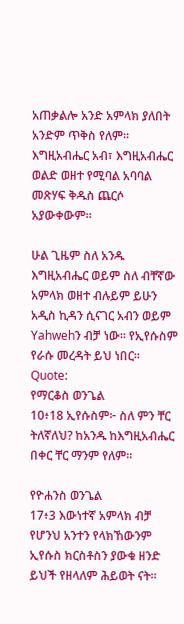አጠቃልሎ አንድ አምላክ ያለበት አንድም ጥቅስ የለም። እግዚአብሔር አብ፣ እግዚአብሔር ወልድ ወዘተ የሚባል አባባል መጽሃፍ ቅዱስ ጨርሶ አያውቀውም።

ሁል ጊዜም ስለ አንዱ እግዚአብሔር ወይም ስለ ብቸኛው አምላክ ወዘተ ብሉይም ይሁን አዲስ ኪዳን ሲናገር አብን ወይም Yahwehን ብቻ ነው። የኢየሱስም የራሱ መረዳት ይህ ነበር።
Quote:
የማርቆስ ወንጌል
10፥18 ኢየሱስም፦ ስለ ምን ቸር ትለኛለህ? ከአንዱ ከእግዚአብሔር በቀር ቸር ማንም የለም።

የዮሐንስ ወንጌል
17፥3 እውነተኛ አምላክ ብቻ የሆንህ አንተን የላክኸውንም ኢየሱስ ክርስቶስን ያውቁ ዘንድ ይህች የዘላለም ሕይወት ናት።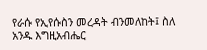የራሱ የኢየሱስን መረዳት ብንመለከት፤ ስለ አንዱ እግዚአብሔር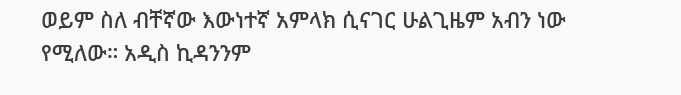ወይም ስለ ብቸኛው እውነተኛ አምላክ ሲናገር ሁልጊዜም አብን ነው የሚለው። አዲስ ኪዳንንም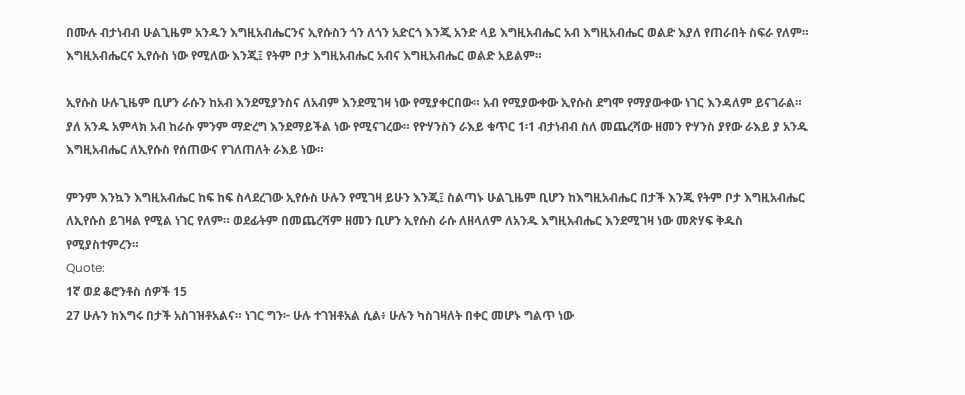በሙሉ ብታነብብ ሁልጊዜም አንዱን እግዚአብሔርንና ኢየሱስን ጎን ለጎን አድርጎ እንጂ አንድ ላይ እግዚአብሔር አብ እግዚአብሔር ወልድ እያለ የጠራበት ስፍራ የለም። እግዚአብሔርና ኢየሱስ ነው የሚለው እንጂ፤ የትም ቦታ እግዚአብሔር አብና እግዚአብሔር ወልድ አይልም።

ኢየሱስ ሁሉጊዜም ቢሆን ራሱን ከአብ እንደሚያንስና ለአብም እንደሚገዛ ነው የሚያቀርበው። አብ የሚያውቀው ኢየሱስ ደግሞ የማያውቀው ነገር እንዳለም ይናገራል። ያለ አንዱ አምላክ አብ ከራሱ ምንም ማድረግ እንደማይችል ነው የሚናገረው። የዮሃንስን ራእይ ቁጥር 1፡1 ብታነብብ ስለ መጨረሻው ዘመን ዮሃንስ ያየው ራእይ ያ አንዱ እግዚአብሔር ለኢየሱስ የሰጠውና የገለጠለት ራእይ ነው።

ምንም እንኳን እግዚአብሔር ከፍ ከፍ ስላደረገው ኢየሱስ ሁሉን የሚገዛ ይሁን እንጂ፤ ስልጣኑ ሁልጊዜም ቢሆን ከእግዚአብሔር በታች እንጂ የትም ቦታ እግዚአብሔር ለኢየሱስ ይገዛል የሚል ነገር የለም። ወደፊትም በመጨረሻም ዘመን ቢሆን ኢየሱስ ራሱ ለዘላለም ለአንዱ እግዚአብሔር እንደሚገዛ ነው መጽሃፍ ቅዱስ የሚያስተምረን።
Quote:
1ኛ ወደ ቆሮንቶስ ሰዎች 15
27 ሁሉን ከእግሩ በታች አስገዝቶአልና። ነገር ግን፦ ሁሉ ተገዝቶአል ሲል፥ ሁሉን ካስገዛለት በቀር መሆኑ ግልጥ ነው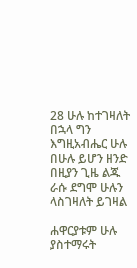28 ሁሉ ከተገዛለት በኋላ ግን እግዚአብሔር ሁሉ በሁሉ ይሆን ዘንድ በዚያን ጊዜ ልጁ ራሱ ደግሞ ሁሉን ላስገዛለት ይገዛል

ሐዋርያቱም ሁሉ ያስተማሩት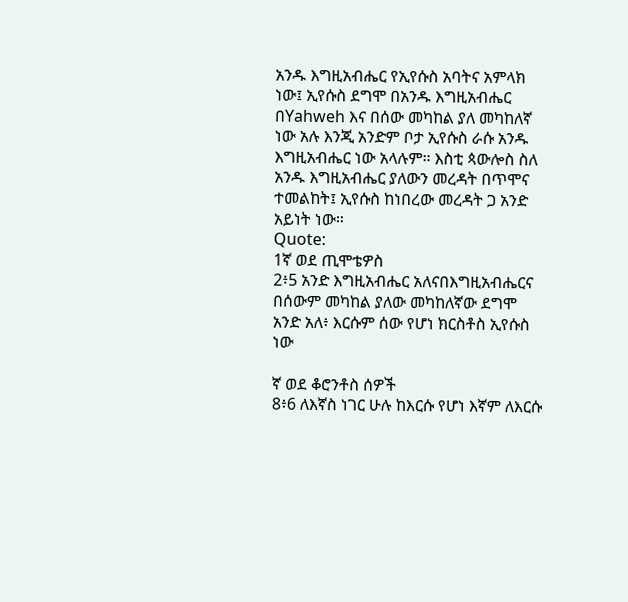አንዱ እግዚአብሔር የኢየሱስ አባትና አምላክ ነው፤ ኢየሱስ ደግሞ በአንዱ እግዚአብሔር በYahweh እና በሰው መካከል ያለ መካከለኛ ነው አሉ እንጂ አንድም ቦታ ኢየሱስ ራሱ አንዱ እግዚአብሔር ነው አላሉም። እስቲ ጳውሎስ ስለ አንዱ እግዚአብሔር ያለውን መረዳት በጥሞና ተመልከት፤ ኢየሱስ ከነበረው መረዳት ጋ አንድ አይነት ነው።
Quote:
1ኛ ወደ ጢሞቴዎስ
2፥5 አንድ እግዚአብሔር አለናበእግዚአብሔርና በሰውም መካከል ያለው መካከለኛው ደግሞ አንድ አለ፥ እርሱም ሰው የሆነ ክርስቶስ ኢየሱስ ነው

ኛ ወደ ቆሮንቶስ ሰዎች
8፥6 ለእኛስ ነገር ሁሉ ከእርሱ የሆነ እኛም ለእርሱ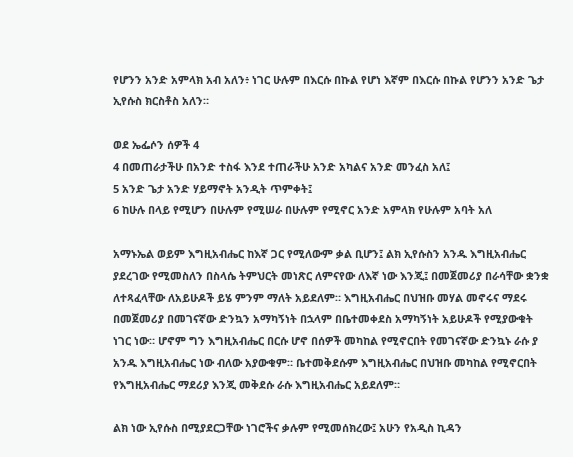የሆንን አንድ አምላክ አብ አለን፥ ነገር ሁሉም በእርሱ በኩል የሆነ እኛም በእርሱ በኩል የሆንን አንድ ጌታ ኢየሱስ ክርስቶስ አለን።

ወደ ኤፌሶን ሰዎች 4
4 በመጠራታችሁ በአንድ ተስፋ እንደ ተጠራችሁ አንድ አካልና አንድ መንፈስ አለ፤
5 አንድ ጌታ አንድ ሃይማኖት አንዲት ጥምቀት፤
6 ከሁሉ በላይ የሚሆን በሁሉም የሚሠራ በሁሉም የሚኖር አንድ አምላክ የሁሉም አባት አለ

አማኑኤል ወይም እግዚአብሔር ከእኛ ጋር የሚለውም ቃል ቢሆን፤ ልክ ኢየሱስን አንዱ እግዚአብሔር ያደረገው የሚመስለን በስላሴ ትምህርት መነጽር ለምናየው ለእኛ ነው እንጂ፤ በመጀመሪያ በራሳቸው ቋንቋ ለተጻፈላቸው ለአይሁዶች ይሄ ምንም ማለት አይደለም። እግዚአብሔር በህዝቡ መሃል መኖሩና ማደሩ በመጀመሪያ በመገናኛው ድንኳን አማካኝነት በኋላም በቤተመቀደስ አማካኝነት አይሁዶች የሚያውቁት ነገር ነው። ሆኖም ግን እግዚአብሔር በርሱ ሆኖ በሰዎች መካከል የሚኖርበት የመገናኛው ድንኳኑ ራሱ ያ አንዱ እግዚአብሔር ነው ብለው አያውቁም። ቤተመቅደሱም እግዚአብሔር በህዝቡ መካከል የሚኖርበት የእግዚአብሔር ማደሪያ እንጂ መቅደሱ ራሱ እግዚአብሔር አይደለም።

ልክ ነው ኢየሱስ በሚያደርጋቸው ነገሮችና ቃሉም የሚመሰክረው፤ አሁን የአዲስ ኪዳን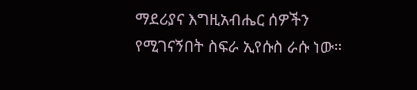ማደሪያና እግዚአብሔር ሰዎችን የሚገናኝበት ስፍራ ኢየሱስ ራሱ ነው።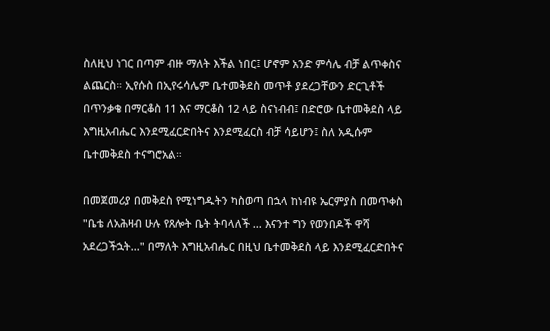ስለዚህ ነገር በጣም ብዙ ማለት እችል ነበር፤ ሆኖም አንድ ምሳሌ ብቻ ልጥቀስና ልጨርስ። ኢየሱስ በኢየሩሳሌም ቤተመቅደስ መጥቶ ያደረጋቸውን ድርጊቶች በጥንቃቄ በማርቆስ 11 እና ማርቆስ 12 ላይ ስናነብብ፤ በድሮው ቤተመቅደስ ላይ እግዚአብሔር እንደሚፈርድበትና እንደሚፈርስ ብቻ ሳይሆን፤ ስለ አዲሱም ቤተመቅደስ ተናግሮአል።

በመጀመሪያ በመቅደስ የሚነግዱትን ካስወጣ በኋላ ከነብዩ ኤርምያስ በመጥቀስ "ቤቴ ለአሕዛብ ሁሉ የጸሎት ቤት ትባላለች ... እናንተ ግን የወንበዶች ዋሻ አደረጋችኋት..." በማለት እግዚአብሔር በዚህ ቤተመቅደስ ላይ እንደሚፈርድበትና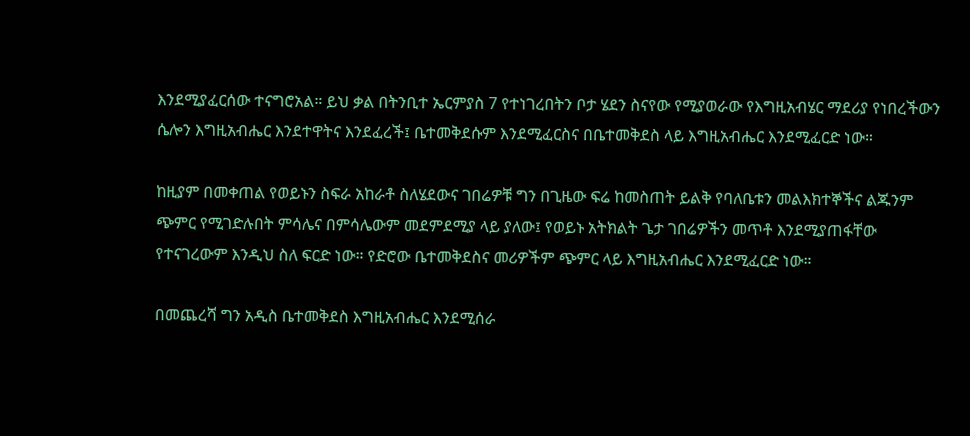እንደሚያፈርሰው ተናግሮአል። ይህ ቃል በትንቢተ ኤርምያስ 7 የተነገረበትን ቦታ ሄደን ስናየው የሚያወራው የእግዚአብሄር ማደሪያ የነበረችውን ሴሎን እግዚአብሔር እንደተዋትና እንደፈረች፤ ቤተመቅደሱም እንደሚፈርስና በቤተመቅደስ ላይ እግዚአብሔር እንደሚፈርድ ነው።

ከዚያም በመቀጠል የወይኑን ስፍራ አከራቶ ስለሄደውና ገበሬዎቹ ግን በጊዜው ፍሬ ከመስጠት ይልቅ የባለቤቱን መልእክተኞችና ልጁንም ጭምር የሚገድሉበት ምሳሌና በምሳሌውም መደምደሚያ ላይ ያለው፤ የወይኑ አትክልት ጌታ ገበሬዎችን መጥቶ እንደሚያጠፋቸው የተናገረውም እንዲህ ስለ ፍርድ ነው። የድሮው ቤተመቅደስና መሪዎችም ጭምር ላይ እግዚአብሔር እንደሚፈርድ ነው።

በመጨረሻ ግን አዲስ ቤተመቅደስ እግዚአብሔር እንደሚሰራ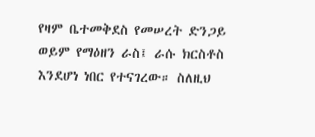የዛም ቤተመቅደስ የመሠረት ድንጋይ ወይም የማዕዘን ራስ፤ ራሱ ክርስቶስ እንደሆነ ነበር የተናገረው። ስለዚህ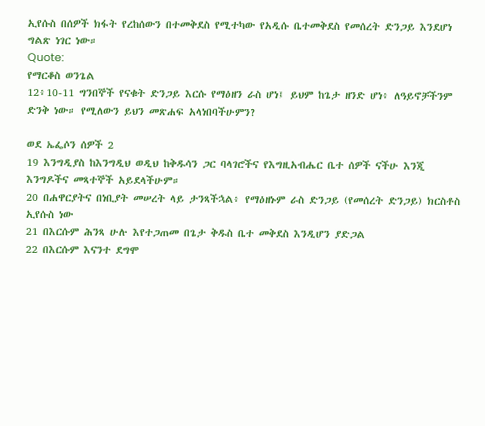ኢየሱስ በሰዎች ክፋት የረከሰውን በተመቅደስ የሚተካው የአዲሱ ቤተመቅደስ የመሰረት ድንጋይ እንደሆነ ግልጽ ነገር ነው።
Quote:
የማርቆስ ወንጌል
12፥10-11 ግንበኞች የናቁት ድንጋይ እርሱ የማዕዘን ራስ ሆነ፤ ይህም ከጌታ ዘንድ ሆነ፥ ለዓይኖቻችንም ድንቅ ነው። የሚለውን ይህን መጽሐፍ አላነበባችሁምን?

ወደ ኤፌሶን ሰዎች 2
19 እንግዲያስ ከእንግዲህ ወዲህ ከቅዱሳን ጋር ባላገሮችና የእግዚአብሔር ቤተ ሰዎች ናችሁ እንጂ እንግዶችና መጻተኞች አይደላችሁም።
20 በሐዋርያትና በነቢያት መሠረት ላይ ታንጻችኋል፥ የማዕዘኑም ራስ ድንጋይ (የመሰረት ድንጋይ) ክርስቶስ ኢየሱስ ነው
21 በእርሱም ሕንጻ ሁሉ እየተጋጠመ በጌታ ቅዱስ ቤተ መቅደስ እንዲሆን ያድጋል
22 በእርሱም እናንተ ደግሞ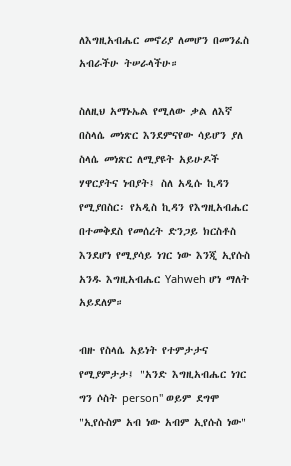ለእግዚአብሔር መኖሪያ ለመሆን በመንፈስ አብራችሁ ትሠራላችሁ።

ስለዚህ አማኑኤል የሚለው ቃል ለእኛ በስላሴ መነጽር እንደምናየው ሳይሆን ያለ ስላሴ መነጽር ለሚያዩት አይሁዶች ሃዋርያትና ነብያት፤ ስለ አዲሱ ኪዳን የሚያበስር፡ የአዲስ ኪዳን የእግዚአብሔር በተመቅደስ የመሰረት ድንጋይ ክርስቶስ እንደሆነ የሚያሳይ ነገር ነው እንጂ ኢየሱስ አንዱ እግዚአብሔር Yahweh ሆነ ማለት አይደለም።

ብዙ የስላሴ አይነት የተምታታና የሚያምታታ፤ "አንድ እግዚአብሔር ነገር ግን ሶስት person" ወይም ደግሞ "ኢየሱስም አብ ነው አብም ኢየሱስ ነው"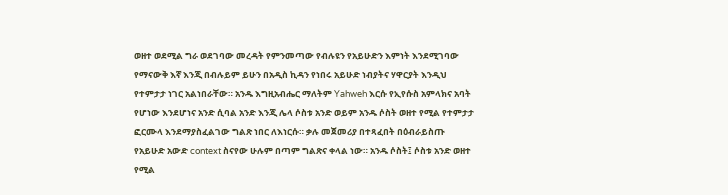ወዘተ ወደሚል ግራ ወደገባው መረዳት የምንመጣው የብሉዩን የአይሁድን እምነት እንደሚገባው የማናውቅ እኛ እንጂ በብሉይም ይሁን በአዲስ ኪዳን የነበሩ አይሁድ ነብያትና ሃዋርያት እንዲህ የተምታታ ነገር አልነበራቸው። አንዱ እግዚአብሔር ማለትም Yahweh እርሱ የኢየሱስ አምላክና አባት የሆነው እንደሆነና አንድ ሲባል አንድ እንጂ ሌላ ሶስቱ አንድ ወይም አንዱ ሶስት ወዘተ የሚል የተምታታ ፎርሙላ እንደማያስፈልገው ግልጽ ነበር ለእነርሱ። ቃሉ መጀመሪያ በተጻፈበት በዕብራይስጡ የአይሁድ አውድ context ስናየው ሁሉም በጣም ግልጽና ቀላል ነው። አንዱ ሶስት፤ ሶስቱ አንድ ወዘተ የሚል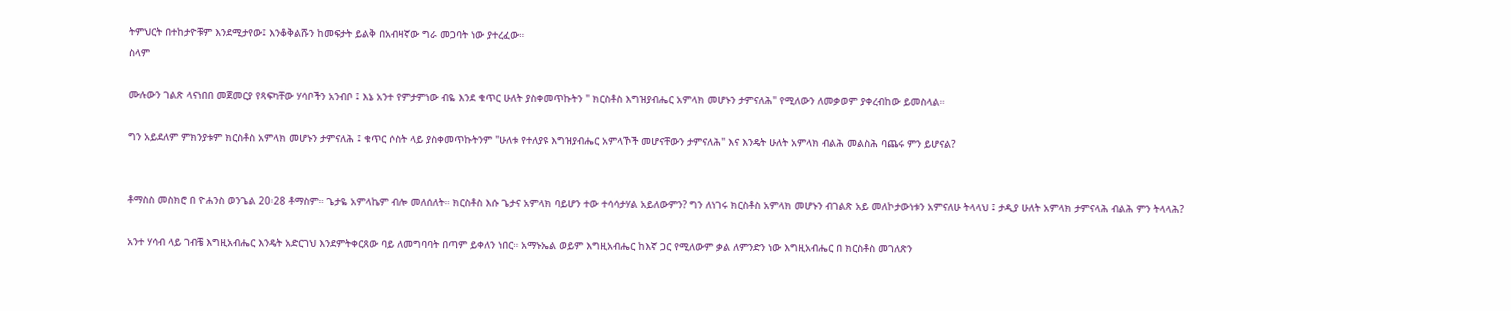ትምህርት በተከታዮቹም እንደሚታየው፤ እንቆቅልሹን ከመፍታት ይልቅ በአብዛኛው ግራ መጋባት ነው ያተረፈው።
ስላም

ሙሉውን ገልጽ ላናነበበ መጀመርያ የጻፍካቸው ሃሳቦችን አንብቦ ፤ እኔ አንተ የምታምነው ብዬ እንደ ቁጥር ሁለት ያስቀመጥኩትን " ክርስቶስ እግዝያብሔር አምላክ መሆኑን ታምናለሕ" የሚለውን ለመቃወም ያቀረብከው ይመስላል።

ግን አይደለም ምክንያቱም ክርስቶስ አምላክ መሆኑን ታምናለሕ ፤ ቁጥር ሶስት ላይ ያስቀመጥኩትንም "ሁለቱ የተለያዩ እግዝያብሔር አምላኾች መሆናቸውን ታምናለሕ" እና እንዴት ሁለት አምላክ ብልሕ መልስሕ ባጨሩ ምን ይሆናል?


ቶማስስ መስክሮ በ ዮሐንስ ወንጌል 20፡28 ቶማስም። ጌታዬ አምላኬም ብሎ መለሰለት። ክርስቶስ እሱ ጌታና አምላክ ባይሆን ተው ተሳሳታሃል አይለውምን? ግን ለነገሩ ክርስቶስ አምላክ መሆኑን ብገልጽ አይ መለኮታውነቱን አምናለሁ ትላላህ ፤ ታዲያ ሁለት አምላክ ታምናላሕ ብልሕ ምን ትላላሕ?

አንተ ሃሳብ ላይ ገብቼ እግዚአብሔር እንዴት አድርገህ እንደምትቀርጸው ባይ ለመግባባት በጣም ይቀለን ነበር። አማኑኤል ወይም እግዚአብሔር ከእኛ ጋር የሚለውም ቃል ለምንድን ነው እግዚአብሔር በ ክርስቶስ መገለጽን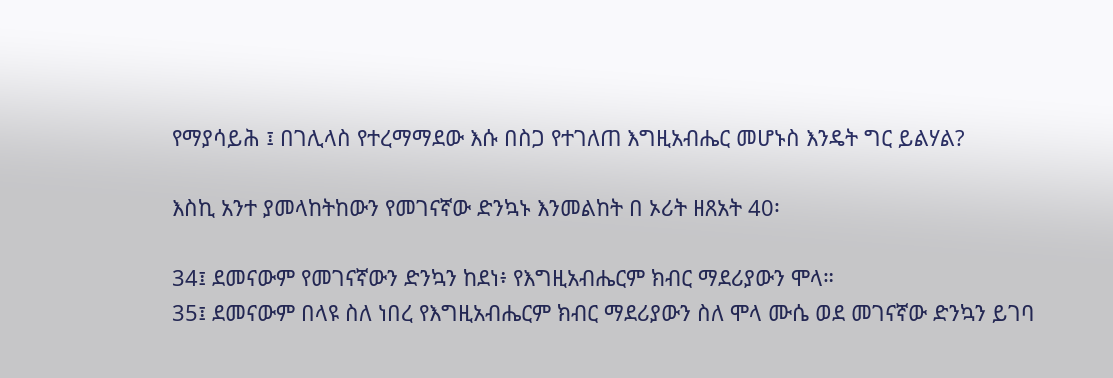የማያሳይሕ ፤ በገሊላስ የተረማማደው እሱ በስጋ የተገለጠ እግዚአብሔር መሆኑስ እንዴት ግር ይልሃል?

እስኪ አንተ ያመላከትከውን የመገናኛው ድንኳኑ እንመልከት በ ኦሪት ዘጸአት 40፡

34፤ ደመናውም የመገናኛውን ድንኳን ከደነ፥ የእግዚአብሔርም ክብር ማደሪያውን ሞላ።
35፤ ደመናውም በላዩ ስለ ነበረ የእግዚአብሔርም ክብር ማደሪያውን ስለ ሞላ ሙሴ ወደ መገናኛው ድንኳን ይገባ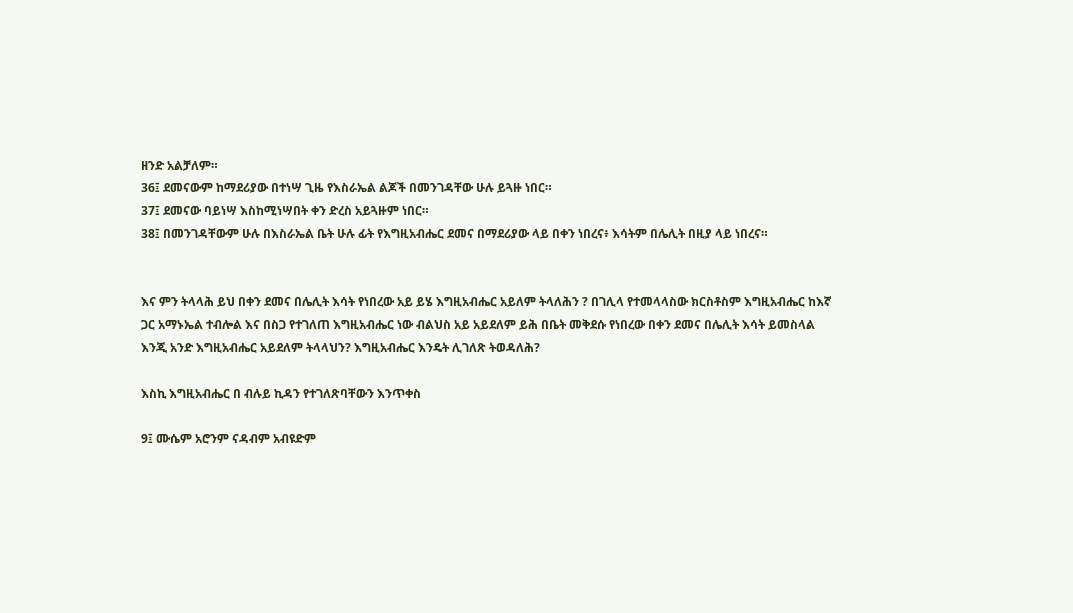ዘንድ አልቻለም።
36፤ ደመናውም ከማደሪያው በተነሣ ጊዜ የእስራኤል ልጆች በመንገዳቸው ሁሉ ይጓዙ ነበር።
37፤ ደመናው ባይነሣ እስከሚነሣበት ቀን ድረስ አይጓዙም ነበር።
38፤ በመንገዳቸውም ሁሉ በእስራኤል ቤት ሁሉ ፊት የእግዚአብሔር ደመና በማደሪያው ላይ በቀን ነበረና፥ እሳትም በሌሊት በዚያ ላይ ነበረና።


እና ምን ትላላሕ ይህ በቀን ደመና በሌሊት እሳት የነበረው አይ ይሄ እግዚአብሔር አይለም ትላለሕን ? በገሊላ የተመላላስው ክርስቶስም እግዚአብሔር ከእኛ ጋር አማኑኤል ተብሎል እና በስጋ የተገለጠ እግዚአብሔር ነው ብልህስ አይ አይደለም ይሕ በቤት መቅደሱ የነበረው በቀን ደመና በሌሊት እሳት ይመስላል እንጂ አንድ እግዚአብሔር አይደለም ትላላህን? እግዚአብሔር እንዴት ሊገለጽ ትወዳለሕ?

እስኪ እግዚአብሔር በ ብሉይ ኪዳን የተገለጽባቸውን እንጥቀስ

9፤ ሙሴም አሮንም ናዳብም አብዩድም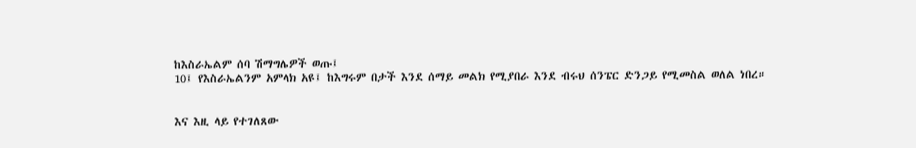ከእስራኤልም ሰባ ሽማግሌዎች ወጡ፤
10፤ የእስራኤልንም አምላክ አዩ፤ ከእግሩም በታች እንደ ሰማይ መልክ የሚያበራ እንደ ብሩህ ሰንፔር ድንጋይ የሚመስል ወለል ነበረ።


እና እዚ ላይ የተገለጸው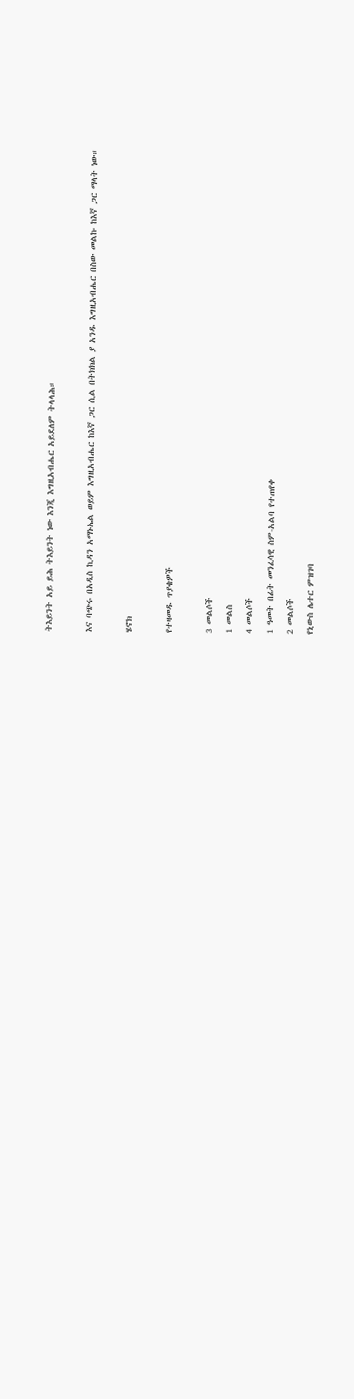ትእይንት አይ ይሕ ትእይንት ነው እንጂ እግዚአብሔር አይደለም ትላላሕ።

እና ባጭሩ በአዲስ ኪዳን አማኑኤል ወይም እግዚአብሔር ከእኛ ጋር ሲል በትክክል ያ አንዱ እግዚአብሔር በስው መልኩ ከእኛ ጋር ማላት ነው።

ሄኖክ

የተዛመዱ ጥያቄዎች

3 መልሶች
1 መልስ
4 መልሶች
1 ዓመት በፊት መንፈሳዊ ስም-አልባ የተጠየቀ
2 መልሶች
የኒውስ ሌተር ምዝገባ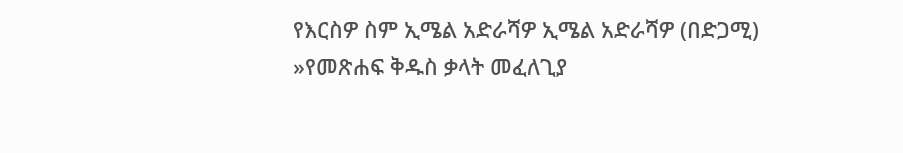የእርስዎ ስም ኢሜል አድራሻዎ ኢሜል አድራሻዎ (በድጋሚ)
»የመጽሐፍ ቅዱስ ቃላት መፈለጊያ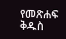የመጽሐፍ ቅዱስ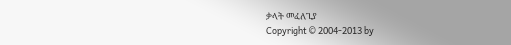ቃላት መፈለጊያ
Copyright © 2004-2013 by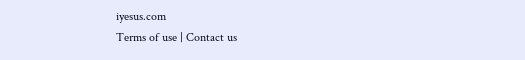iyesus.com
Terms of use | Contact us